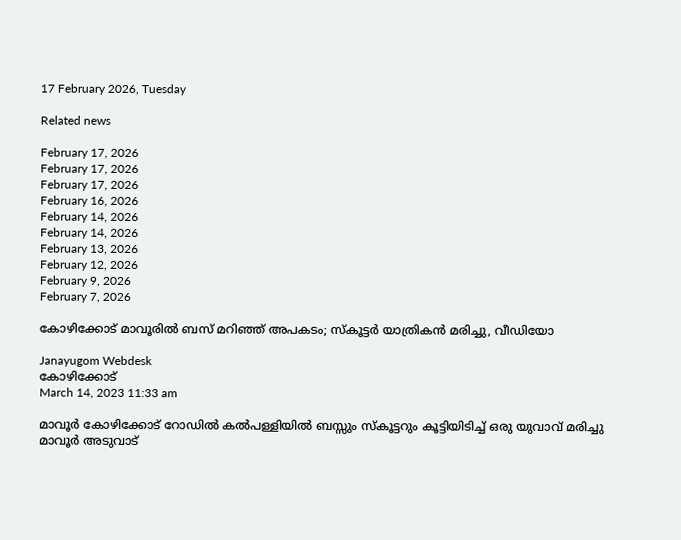17 February 2026, Tuesday

Related news

February 17, 2026
February 17, 2026
February 17, 2026
February 16, 2026
February 14, 2026
February 14, 2026
February 13, 2026
February 12, 2026
February 9, 2026
February 7, 2026

കോഴിക്കോട് മാവൂരില്‍ ബസ് മറിഞ്ഞ് അപകടം; സ്കൂട്ടര്‍ യാത്രികന്‍ മരിച്ചു, വീഡിയോ

Janayugom Webdesk
കോഴിക്കോട്
March 14, 2023 11:33 am

മാവൂർ കോഴിക്കോട് റോഡിൽ കൽപള്ളിയിൽ ബസ്സും സ്കൂട്ടറും കൂട്ടിയിടിച്ച് ഒരു യുവാവ് മരിച്ചു മാവൂർ അടുവാട്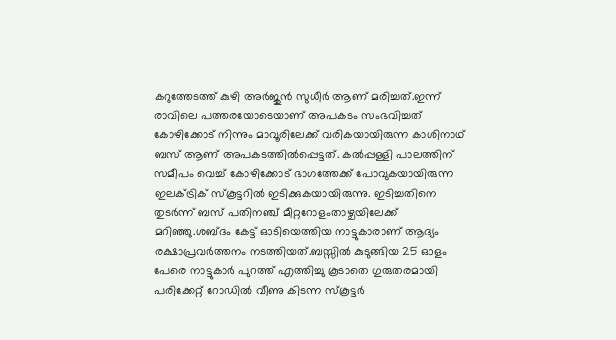കറുത്തേടത്ത് കുഴി അർജുൻ സുധീർ ആണ് മരിച്ചത്.ഇന്ന് രാവിലെ പത്തരയോടെയാണ് അപകടം സംഭവിച്ചത് കോഴിക്കോട് നിന്നും മാവൂരിലേക്ക് വരികയായിരുന്ന കാശിനാഥ് ബസ് ആണ് അപകടത്തിൽപ്പെട്ടത്. കൽപ്പള്ളി പാലത്തിന് സമീപം വെച്ച് കോഴിക്കോട് ഭാഗത്തേക്ക് പോവുകയായിരുന്ന ഇലക്ട്രിക് സ്കൂട്ടറിൽ ഇടിക്കുകയായിരുന്നു. ഇടിച്ചതിനെ തുടർന്ന് ബസ് പതിനഞ്ച് മീറ്ററോളംതാഴ്ചയിലേക്ക് മറിഞ്ഞു.ശബ്ദം കേട്ട് ഓടിയെത്തിയ നാട്ടുകാരാണ് ആദ്യം രക്ഷാപ്രവർത്തനം നടത്തിയത്.ബസ്സിൽ കുടുങ്ങിയ 25 ഓളം പേരെ നാട്ടുകാർ പുറത്ത് എത്തിച്ചു കൂടാതെ ഗുരുതരമായി പരിക്കേറ്റ് റോഡിൽ വീണു കിടന്ന സ്കൂട്ടർ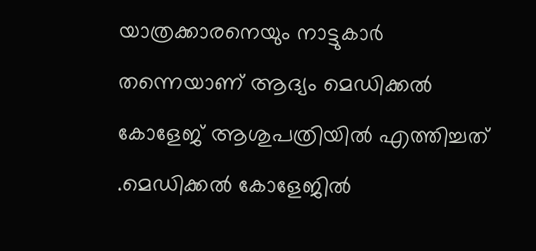യാത്രക്കാരനെയും നാട്ടുകാർ തന്നെയാണ് ആദ്യം മെഡിക്കൽ കോളേജ് ആശുപത്രിയിൽ എത്തിച്ചത് .മെഡിക്കൽ കോളേജിൽ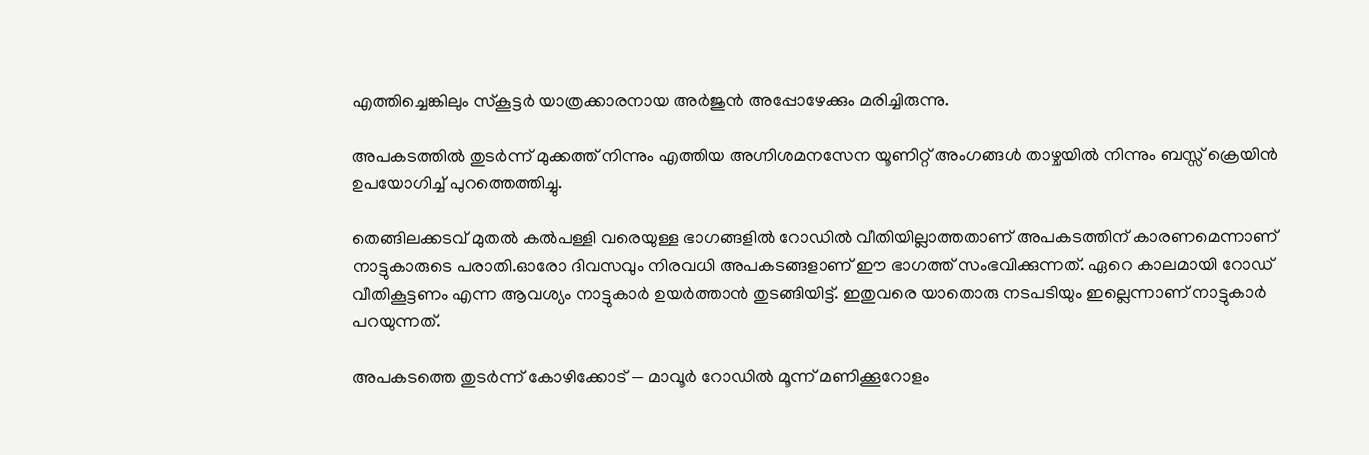എത്തിച്ചെങ്കിലും സ്കൂട്ടർ യാത്രക്കാരനായ അർജുൻ അപ്പോഴേക്കും മരിച്ചിരുന്നു.

അപകടത്തിൽ തുടർന്ന് മുക്കത്ത് നിന്നും എത്തിയ അഗ്നിശമനസേന യൂണിറ്റ് അംഗങ്ങൾ താഴ്ചയിൽ നിന്നും ബസ്സ് ക്രെയിൻ ഉപയോഗിച്ച് പുറത്തെത്തിച്ചു.

തെങ്ങിലക്കടവ് മുതൽ കൽപള്ളി വരെയുള്ള ഭാഗങ്ങളിൽ റോഡിൽ വീതിയില്ലാത്തതാണ് അപകടത്തിന് കാരണമെന്നാണ് നാട്ടുകാരുടെ പരാതി.ഓരോ ദിവസവും നിരവധി അപകടങ്ങളാണ് ഈ ഭാഗത്ത് സംഭവിക്കുന്നത്. ഏറെ കാലമായി റോഡ് വീതികൂട്ടണം എന്ന ആവശ്യം നാട്ടുകാർ ഉയർത്താൻ തുടങ്ങിയിട്ട്. ഇതുവരെ യാതൊരു നടപടിയും ഇല്ലെന്നാണ് നാട്ടുകാർ പറയുന്നത്.

അപകടത്തെ തുടർന്ന് കോഴിക്കോട് — മാവൂർ റോഡിൽ മൂന്ന് മണിക്കൂറോളം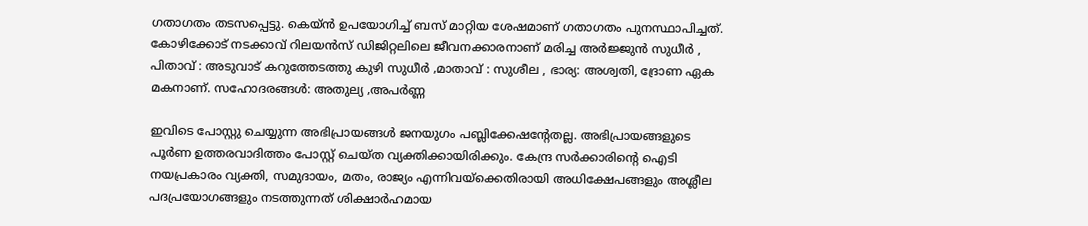ഗതാഗതം തടസപ്പെട്ടു. കെയ്ൻ ഉപയോഗിച്ച് ബസ് മാറ്റിയ ശേഷമാണ് ഗതാഗതം പുനസ്ഥാപിച്ചത്. കോഴിക്കോട് നടക്കാവ് റിലയൻസ് ഡിജിറ്റലിലെ ജീവനക്കാരനാണ് മരിച്ച അർജ്ജുൻ സുധീർ , പിതാവ് : അടുവാട് കറുത്തേടത്തു കുഴി സുധീർ ‚മാതാവ് : സുശീല , ഭാര്യ: അശ്വതി, ദ്രോണ ഏക മകനാണ്. സഹോദരങ്ങൾ: അതുല്യ ‚അപർണ്ണ

ഇവിടെ പോസ്റ്റു ചെയ്യുന്ന അഭിപ്രായങ്ങള്‍ ജനയുഗം പബ്ലിക്കേഷന്റേതല്ല. അഭിപ്രായങ്ങളുടെ പൂര്‍ണ ഉത്തരവാദിത്തം പോസ്റ്റ് ചെയ്ത വ്യക്തിക്കായിരിക്കും. കേന്ദ്ര സര്‍ക്കാരിന്റെ ഐടി നയപ്രകാരം വ്യക്തി, സമുദായം, മതം, രാജ്യം എന്നിവയ്‌ക്കെതിരായി അധിക്ഷേപങ്ങളും അശ്ലീല പദപ്രയോഗങ്ങളും നടത്തുന്നത് ശിക്ഷാര്‍ഹമായ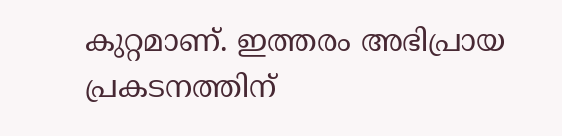കുറ്റമാണ്. ഇത്തരം അഭിപ്രായ പ്രകടനത്തിന്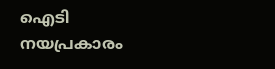ഐടി നയപ്രകാരം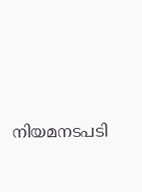നിയമനടപടി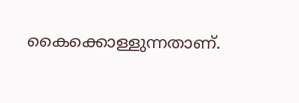കൈക്കൊള്ളുന്നതാണ്.